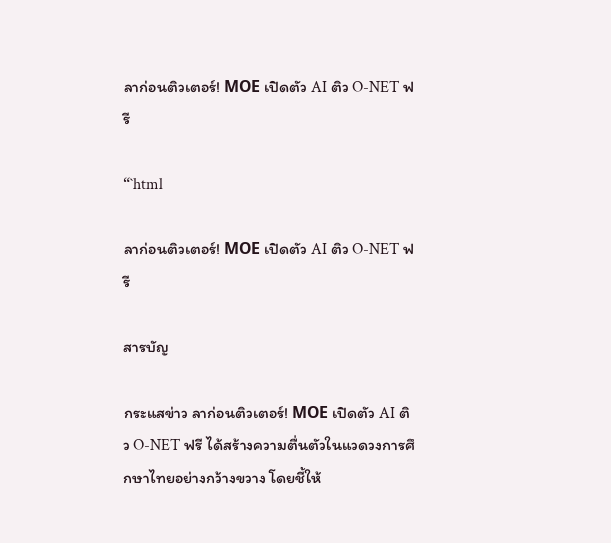ลาก่อนติวเตอร์! МОЕ เปิดตัว AI ติว O-NET ฟรี

“`html

ลาก่อนติวเตอร์! МОЕ เปิดตัว AI ติว O-NET ฟรี

สารบัญ

กระแสข่าว ลาก่อนติวเตอร์! МОЕ เปิดตัว AI ติว O-NET ฟรี ได้สร้างความตื่นตัวในแวดวงการศึกษาไทยอย่างกว้างขวาง โดยชี้ให้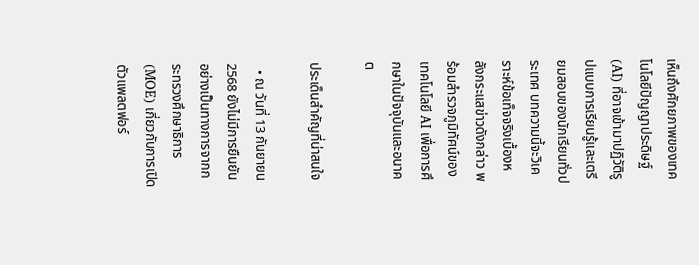เห็นถึงศักยภาพของเทคโนโลยีปัญญาประดิษฐ์ (AI) ที่อาจเข้ามาปฏิวัติรูปแบบการเรียนรู้และเตรียมสอบของนักเรียนทั่วประเทศ บทความนี้จะวิเคราะห์ข้อเท็จจริงเบื้องหลังกระแสข่าวดังกล่าว พร้อมสำรวจภูมิทัศน์ของเทคโนโลยี AI เพื่อการศึกษาในปัจจุบันและอนาคต

ประเด็นสำคัญที่น่าสนใจ

  • ณ วันที่ 13 กันยายน 2568 ยังไม่มีการยืนยันอย่างเป็นทางการจากกระทรวงศึกษาธิการ (MOE) เกี่ยวกับการเปิดตัวแพลตฟอร์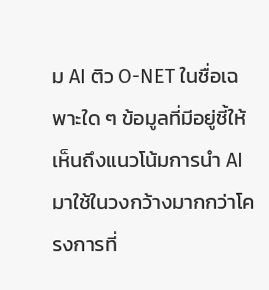ม AI ติว O-NET ในชื่อเฉพาะใด ๆ ข้อมูลที่มีอยู่ชี้ให้เห็นถึงแนวโน้มการนำ AI มาใช้ในวงกว้างมากกว่าโครงการที่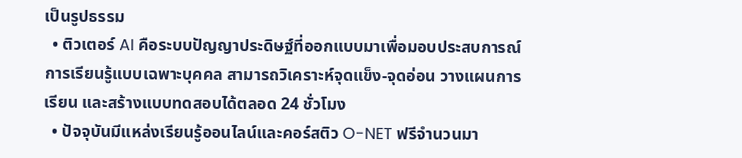เป็นรูปธรรม
  • ติวเตอร์ AI คือระบบปัญญาประดิษฐ์ที่ออกแบบมาเพื่อมอบประสบการณ์การเรียนรู้แบบเฉพาะบุคคล สามารถวิเคราะห์จุดแข็ง-จุดอ่อน วางแผนการเรียน และสร้างแบบทดสอบได้ตลอด 24 ชั่วโมง
  • ปัจจุบันมีแหล่งเรียนรู้ออนไลน์และคอร์สติว O-NET ฟรีจำนวนมา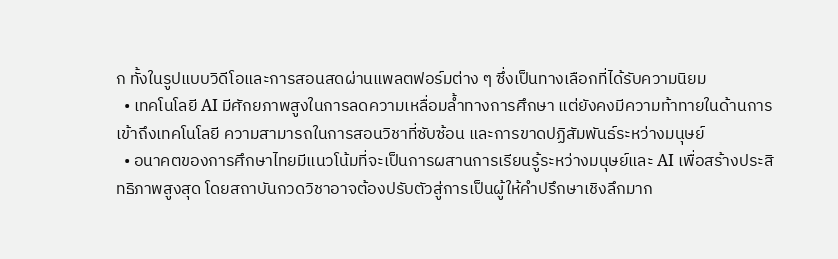ก ทั้งในรูปแบบวิดีโอและการสอนสดผ่านแพลตฟอร์มต่าง ๆ ซึ่งเป็นทางเลือกที่ได้รับความนิยม
  • เทคโนโลยี AI มีศักยภาพสูงในการลดความเหลื่อมล้ำทางการศึกษา แต่ยังคงมีความท้าทายในด้านการเข้าถึงเทคโนโลยี ความสามารถในการสอนวิชาที่ซับซ้อน และการขาดปฏิสัมพันธ์ระหว่างมนุษย์
  • อนาคตของการศึกษาไทยมีแนวโน้มที่จะเป็นการผสานการเรียนรู้ระหว่างมนุษย์และ AI เพื่อสร้างประสิทธิภาพสูงสุด โดยสถาบันกวดวิชาอาจต้องปรับตัวสู่การเป็นผู้ให้คำปรึกษาเชิงลึกมาก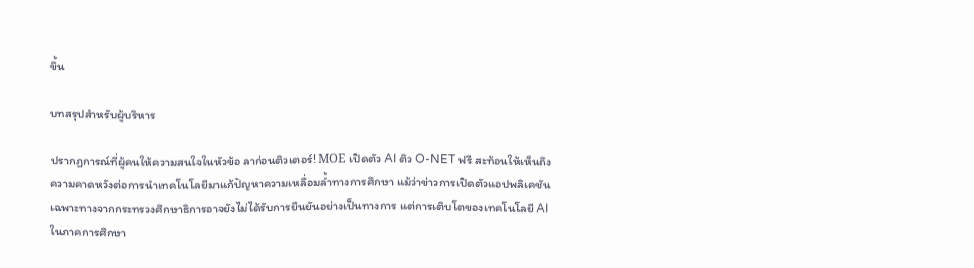ขึ้น

บทสรุปสำหรับผู้บริหาร

ปรากฏการณ์ที่ผู้คนให้ความสนใจในหัวข้อ ลาก่อนติวเตอร์! МОЕ เปิดตัว AI ติว O-NET ฟรี สะท้อนให้เห็นถึงความคาดหวังต่อการนำเทคโนโลยีมาแก้ปัญหาความเหลื่อมล้ำทางการศึกษา แม้ว่าข่าวการเปิดตัวแอปพลิเคชันเฉพาะทางจากกระทรวงศึกษาธิการอาจยังไม่ได้รับการยืนยันอย่างเป็นทางการ แต่การเติบโตของเทคโนโลยี AI ในภาคการศึกษา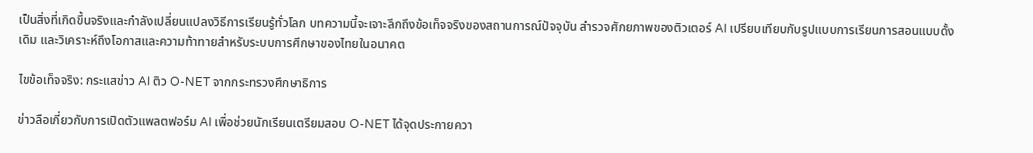เป็นสิ่งที่เกิดขึ้นจริงและกำลังเปลี่ยนแปลงวิธีการเรียนรู้ทั่วโลก บทความนี้จะเจาะลึกถึงข้อเท็จจริงของสถานการณ์ปัจจุบัน สำรวจศักยภาพของติวเตอร์ AI เปรียบเทียบกับรูปแบบการเรียนการสอนแบบดั้งเดิม และวิเคราะห์ถึงโอกาสและความท้าทายสำหรับระบบการศึกษาของไทยในอนาคต

ไขข้อเท็จจริง: กระแสข่าว AI ติว O-NET จากกระทรวงศึกษาธิการ

ข่าวลือเกี่ยวกับการเปิดตัวแพลตฟอร์ม AI เพื่อช่วยนักเรียนเตรียมสอบ O-NET ได้จุดประกายควา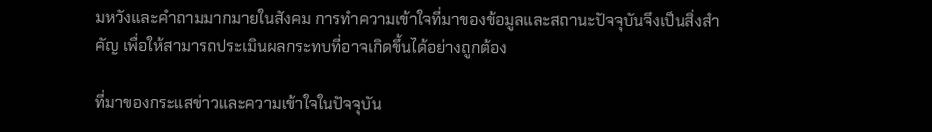มหวังและคำถามมากมายในสังคม การทำความเข้าใจที่มาของข้อมูลและสถานะปัจจุบันจึงเป็นสิ่งสำคัญ เพื่อให้สามารถประเมินผลกระทบที่อาจเกิดขึ้นได้อย่างถูกต้อง

ที่มาของกระแสข่าวและความเข้าใจในปัจจุบัน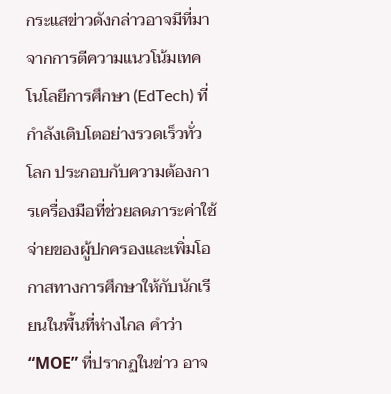กระแสข่าวดังกล่าวอาจมีที่มาจากการตีความแนวโน้มเทคโนโลยีการศึกษา (EdTech) ที่กำลังเติบโตอย่างรวดเร็วทั่วโลก ประกอบกับความต้องการเครื่องมือที่ช่วยลดภาระค่าใช้จ่ายของผู้ปกครองและเพิ่มโอกาสทางการศึกษาให้กับนักเรียนในพื้นที่ห่างไกล คำว่า “МОЕ” ที่ปรากฏในข่าว อาจ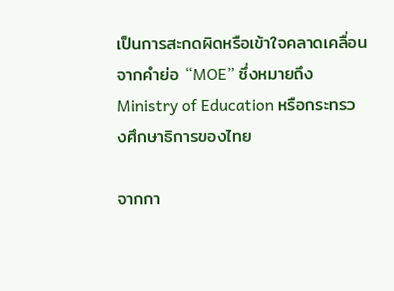เป็นการสะกดผิดหรือเข้าใจคลาดเคลื่อนจากคำย่อ “MOE” ซึ่งหมายถึง Ministry of Education หรือกระทรวงศึกษาธิการของไทย

จากกา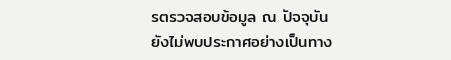รตรวจสอบข้อมูล ณ ปัจจุบัน ยังไม่พบประกาศอย่างเป็นทาง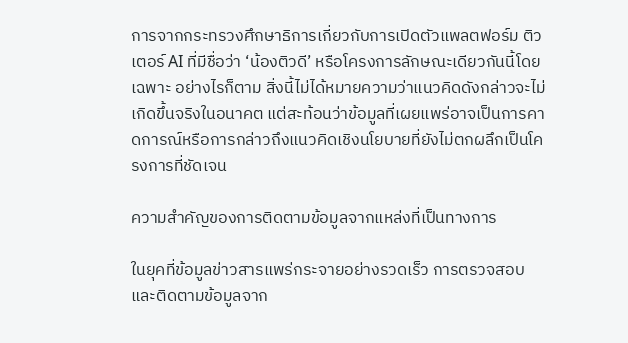การจากกระทรวงศึกษาธิการเกี่ยวกับการเปิดตัวแพลตฟอร์ม ติวเตอร์ AI ที่มีชื่อว่า ‘น้องติวดี’ หรือโครงการลักษณะเดียวกันนี้โดยเฉพาะ อย่างไรก็ตาม สิ่งนี้ไม่ได้หมายความว่าแนวคิดดังกล่าวจะไม่เกิดขึ้นจริงในอนาคต แต่สะท้อนว่าข้อมูลที่เผยแพร่อาจเป็นการคาดการณ์หรือการกล่าวถึงแนวคิดเชิงนโยบายที่ยังไม่ตกผลึกเป็นโครงการที่ชัดเจน

ความสำคัญของการติดตามข้อมูลจากแหล่งที่เป็นทางการ

ในยุคที่ข้อมูลข่าวสารแพร่กระจายอย่างรวดเร็ว การตรวจสอบและติดตามข้อมูลจาก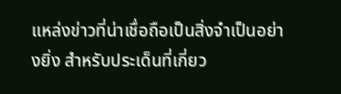แหล่งข่าวที่น่าเชื่อถือเป็นสิ่งจำเป็นอย่างยิ่ง สำหรับประเด็นที่เกี่ยว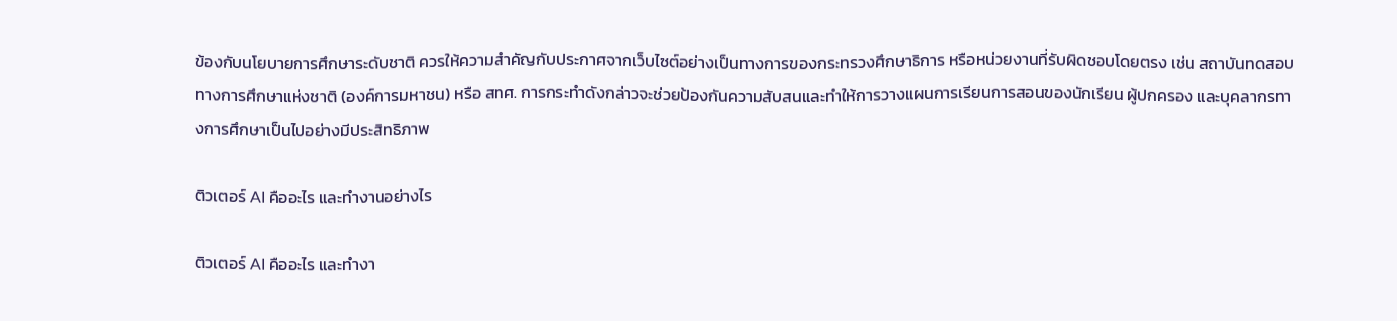ข้องกับนโยบายการศึกษาระดับชาติ ควรให้ความสำคัญกับประกาศจากเว็บไซต์อย่างเป็นทางการของกระทรวงศึกษาธิการ หรือหน่วยงานที่รับผิดชอบโดยตรง เช่น สถาบันทดสอบทางการศึกษาแห่งชาติ (องค์การมหาชน) หรือ สทศ. การกระทำดังกล่าวจะช่วยป้องกันความสับสนและทำให้การวางแผนการเรียนการสอนของนักเรียน ผู้ปกครอง และบุคลากรทางการศึกษาเป็นไปอย่างมีประสิทธิภาพ

ติวเตอร์ AI คืออะไร และทำงานอย่างไร

ติวเตอร์ AI คืออะไร และทำงา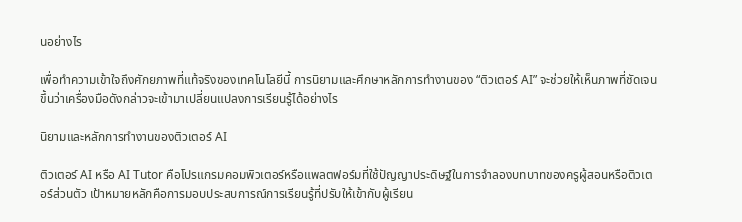นอย่างไร

เพื่อทำความเข้าใจถึงศักยภาพที่แท้จริงของเทคโนโลยีนี้ การนิยามและศึกษาหลักการทำงานของ “ติวเตอร์ AI” จะช่วยให้เห็นภาพที่ชัดเจนขึ้นว่าเครื่องมือดังกล่าวจะเข้ามาเปลี่ยนแปลงการเรียนรู้ได้อย่างไร

นิยามและหลักการทำงานของติวเตอร์ AI

ติวเตอร์ AI หรือ AI Tutor คือโปรแกรมคอมพิวเตอร์หรือแพลตฟอร์มที่ใช้ปัญญาประดิษฐ์ในการจำลองบทบาทของครูผู้สอนหรือติวเตอร์ส่วนตัว เป้าหมายหลักคือการมอบประสบการณ์การเรียนรู้ที่ปรับให้เข้ากับผู้เรียน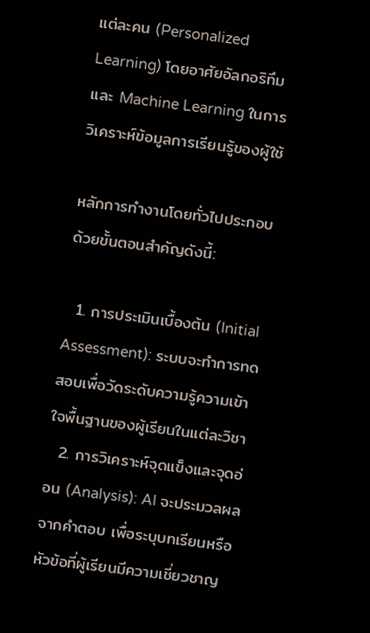แต่ละคน (Personalized Learning) โดยอาศัยอัลกอริทึมและ Machine Learning ในการวิเคราะห์ข้อมูลการเรียนรู้ของผู้ใช้

หลักการทำงานโดยทั่วไปประกอบด้วยขั้นตอนสำคัญดังนี้:

  1. การประเมินเบื้องต้น (Initial Assessment): ระบบจะทำการทดสอบเพื่อวัดระดับความรู้ความเข้าใจพื้นฐานของผู้เรียนในแต่ละวิชา
  2. การวิเคราะห์จุดแข็งและจุดอ่อน (Analysis): AI จะประมวลผลจากคำตอบ เพื่อระบุบทเรียนหรือหัวข้อที่ผู้เรียนมีความเชี่ยวชาญ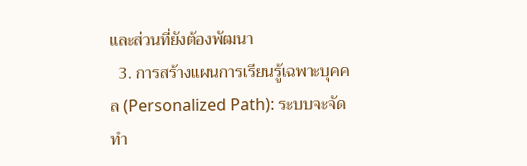และส่วนที่ยังต้องพัฒนา
  3. การสร้างแผนการเรียนรู้เฉพาะบุคคล (Personalized Path): ระบบจะจัดทำ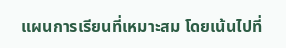แผนการเรียนที่เหมาะสม โดยเน้นไปที่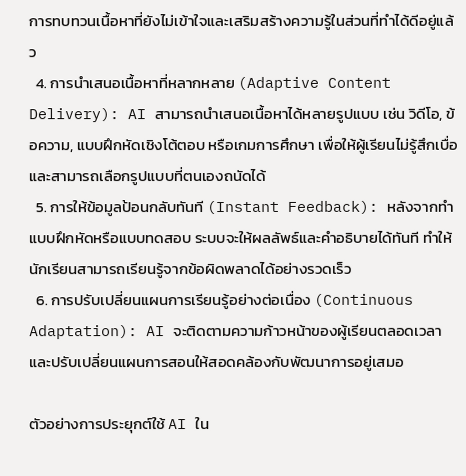การทบทวนเนื้อหาที่ยังไม่เข้าใจและเสริมสร้างความรู้ในส่วนที่ทำได้ดีอยู่แล้ว
  4. การนำเสนอเนื้อหาที่หลากหลาย (Adaptive Content Delivery): AI สามารถนำเสนอเนื้อหาได้หลายรูปแบบ เช่น วิดีโอ, ข้อความ, แบบฝึกหัดเชิงโต้ตอบ หรือเกมการศึกษา เพื่อให้ผู้เรียนไม่รู้สึกเบื่อและสามารถเลือกรูปแบบที่ตนเองถนัดได้
  5. การให้ข้อมูลป้อนกลับทันที (Instant Feedback): หลังจากทำแบบฝึกหัดหรือแบบทดสอบ ระบบจะให้ผลลัพธ์และคำอธิบายได้ทันที ทำให้นักเรียนสามารถเรียนรู้จากข้อผิดพลาดได้อย่างรวดเร็ว
  6. การปรับเปลี่ยนแผนการเรียนรู้อย่างต่อเนื่อง (Continuous Adaptation): AI จะติดตามความก้าวหน้าของผู้เรียนตลอดเวลาและปรับเปลี่ยนแผนการสอนให้สอดคล้องกับพัฒนาการอยู่เสมอ

ตัวอย่างการประยุกต์ใช้ AI ใน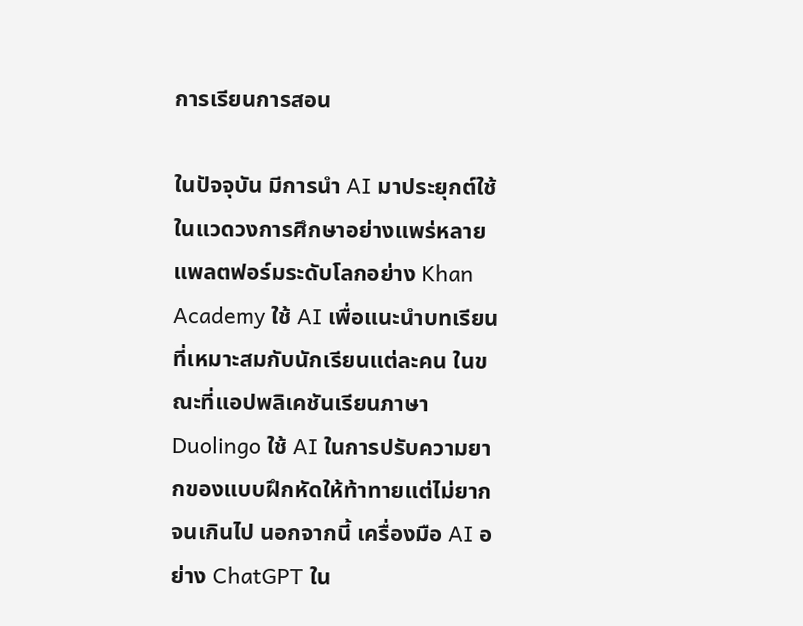การเรียนการสอน

ในปัจจุบัน มีการนำ AI มาประยุกต์ใช้ในแวดวงการศึกษาอย่างแพร่หลาย แพลตฟอร์มระดับโลกอย่าง Khan Academy ใช้ AI เพื่อแนะนำบทเรียนที่เหมาะสมกับนักเรียนแต่ละคน ในขณะที่แอปพลิเคชันเรียนภาษา Duolingo ใช้ AI ในการปรับความยากของแบบฝึกหัดให้ท้าทายแต่ไม่ยากจนเกินไป นอกจากนี้ เครื่องมือ AI อย่าง ChatGPT ใน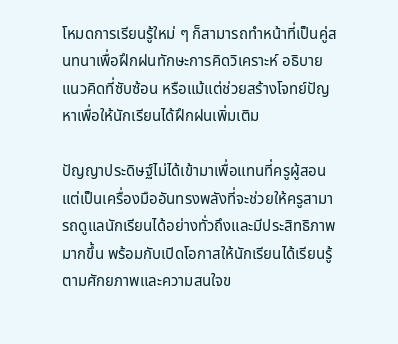โหมดการเรียนรู้ใหม่ ๆ ก็สามารถทำหน้าที่เป็นคู่สนทนาเพื่อฝึกฝนทักษะการคิดวิเคราะห์ อธิบายแนวคิดที่ซับซ้อน หรือแม้แต่ช่วยสร้างโจทย์ปัญหาเพื่อให้นักเรียนได้ฝึกฝนเพิ่มเติม

ปัญญาประดิษฐ์ไม่ได้เข้ามาเพื่อแทนที่ครูผู้สอน แต่เป็นเครื่องมืออันทรงพลังที่จะช่วยให้ครูสามารถดูแลนักเรียนได้อย่างทั่วถึงและมีประสิทธิภาพมากขึ้น พร้อมกับเปิดโอกาสให้นักเรียนได้เรียนรู้ตามศักยภาพและความสนใจข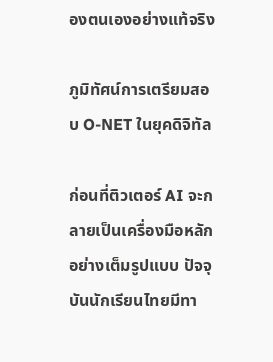องตนเองอย่างแท้จริง

ภูมิทัศน์การเตรียมสอบ O-NET ในยุคดิจิทัล

ก่อนที่ติวเตอร์ AI จะกลายเป็นเครื่องมือหลักอย่างเต็มรูปแบบ ปัจจุบันนักเรียนไทยมีทา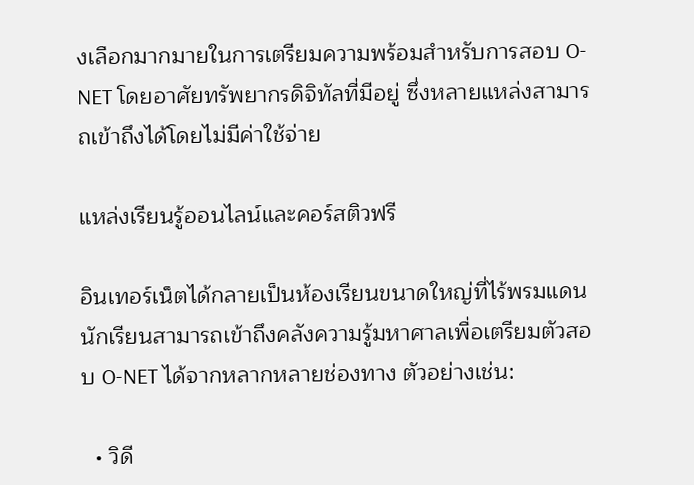งเลือกมากมายในการเตรียมความพร้อมสำหรับการสอบ O-NET โดยอาศัยทรัพยากรดิจิทัลที่มีอยู่ ซึ่งหลายแหล่งสามารถเข้าถึงได้โดยไม่มีค่าใช้จ่าย

แหล่งเรียนรู้ออนไลน์และคอร์สติวฟรี

อินเทอร์เน็ตได้กลายเป็นห้องเรียนขนาดใหญ่ที่ไร้พรมแดน นักเรียนสามารถเข้าถึงคลังความรู้มหาศาลเพื่อเตรียมตัวสอบ O-NET ได้จากหลากหลายช่องทาง ตัวอย่างเช่น:

  • วิดี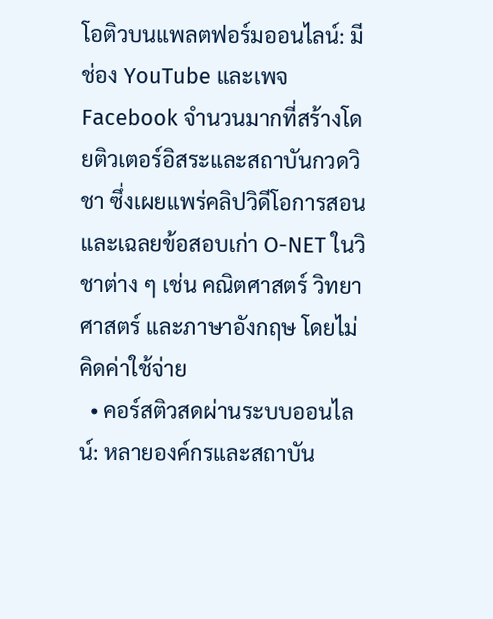โอติวบนแพลตฟอร์มออนไลน์: มีช่อง YouTube และเพจ Facebook จำนวนมากที่สร้างโดยติวเตอร์อิสระและสถาบันกวดวิชา ซึ่งเผยแพร่คลิปวิดีโอการสอนและเฉลยข้อสอบเก่า O-NET ในวิชาต่าง ๆ เช่น คณิตศาสตร์ วิทยาศาสตร์ และภาษาอังกฤษ โดยไม่คิดค่าใช้จ่าย
  • คอร์สติวสดผ่านระบบออนไลน์: หลายองค์กรและสถาบัน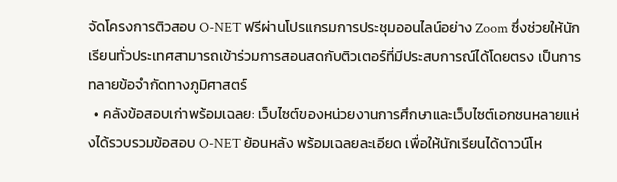จัดโครงการติวสอบ O-NET ฟรีผ่านโปรแกรมการประชุมออนไลน์อย่าง Zoom ซึ่งช่วยให้นักเรียนทั่วประเทศสามารถเข้าร่วมการสอนสดกับติวเตอร์ที่มีประสบการณ์ได้โดยตรง เป็นการทลายข้อจำกัดทางภูมิศาสตร์
  • คลังข้อสอบเก่าพร้อมเฉลย: เว็บไซต์ของหน่วยงานการศึกษาและเว็บไซต์เอกชนหลายแห่งได้รวบรวมข้อสอบ O-NET ย้อนหลัง พร้อมเฉลยละเอียด เพื่อให้นักเรียนได้ดาวน์โห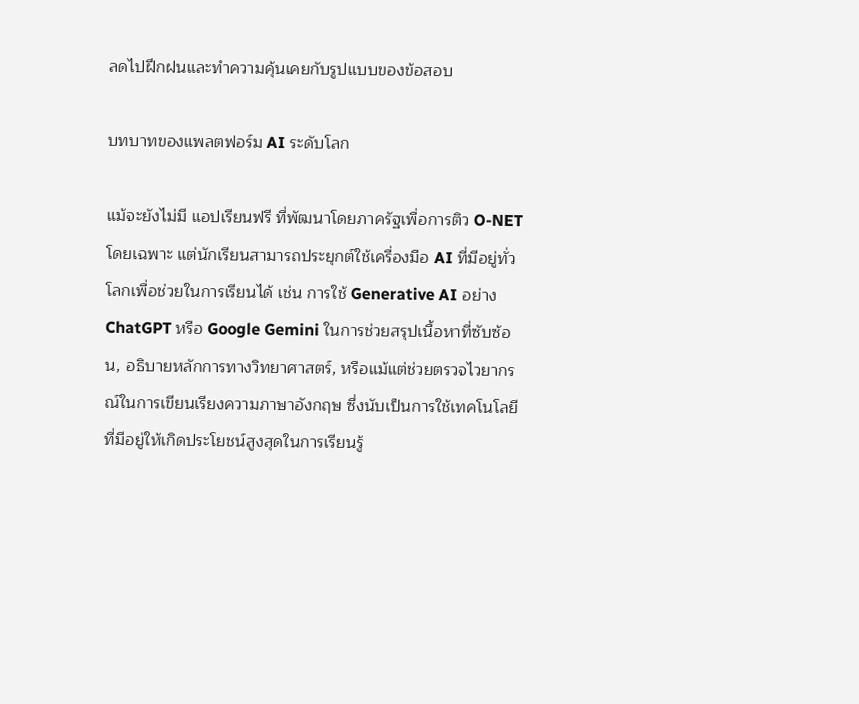ลดไปฝึกฝนและทำความคุ้นเคยกับรูปแบบของข้อสอบ

บทบาทของแพลตฟอร์ม AI ระดับโลก

แม้จะยังไม่มี แอปเรียนฟรี ที่พัฒนาโดยภาครัฐเพื่อการติว O-NET โดยเฉพาะ แต่นักเรียนสามารถประยุกต์ใช้เครื่องมือ AI ที่มีอยู่ทั่วโลกเพื่อช่วยในการเรียนได้ เช่น การใช้ Generative AI อย่าง ChatGPT หรือ Google Gemini ในการช่วยสรุปเนื้อหาที่ซับซ้อน, อธิบายหลักการทางวิทยาศาสตร์, หรือแม้แต่ช่วยตรวจไวยากรณ์ในการเขียนเรียงความภาษาอังกฤษ ซึ่งนับเป็นการใช้เทคโนโลยีที่มีอยู่ให้เกิดประโยชน์สูงสุดในการเรียนรู้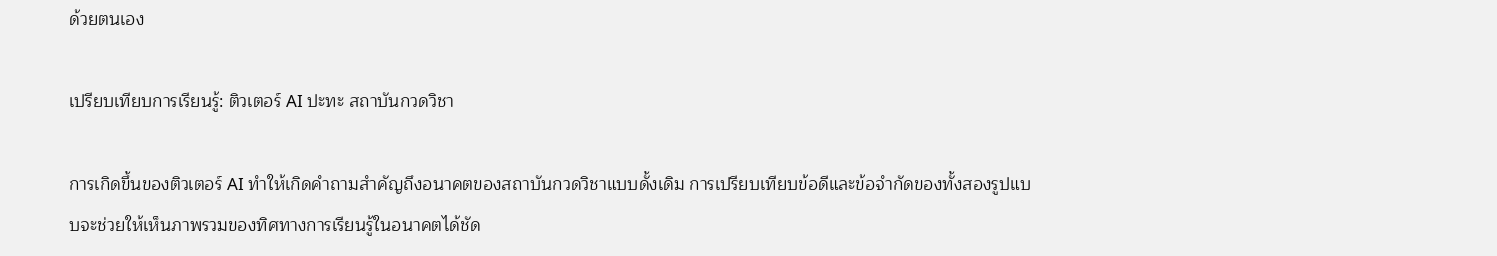ด้วยตนเอง

เปรียบเทียบการเรียนรู้: ติวเตอร์ AI ปะทะ สถาบันกวดวิชา

การเกิดขึ้นของติวเตอร์ AI ทำให้เกิดคำถามสำคัญถึงอนาคตของสถาบันกวดวิชาแบบดั้งเดิม การเปรียบเทียบข้อดีและข้อจำกัดของทั้งสองรูปแบบจะช่วยให้เห็นภาพรวมของทิศทางการเรียนรู้ในอนาคตได้ชัด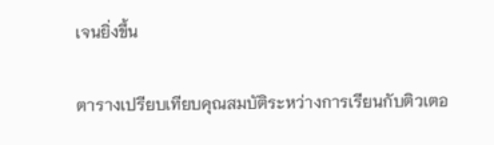เจนยิ่งขึ้น

ตารางเปรียบเทียบคุณสมบัติระหว่างการเรียนกับติวเตอ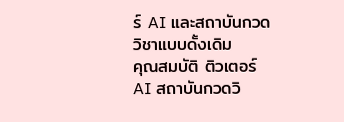ร์ AI และสถาบันกวดวิชาแบบดั้งเดิม
คุณสมบัติ ติวเตอร์ AI สถาบันกวดวิ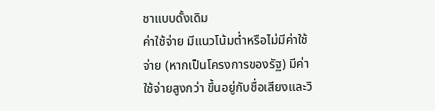ชาแบบดั้งเดิม
ค่าใช้จ่าย มีแนวโน้มต่ำหรือไม่มีค่าใช้จ่าย (หากเป็นโครงการของรัฐ) มีค่าใช้จ่ายสูงกว่า ขึ้นอยู่กับชื่อเสียงและวิ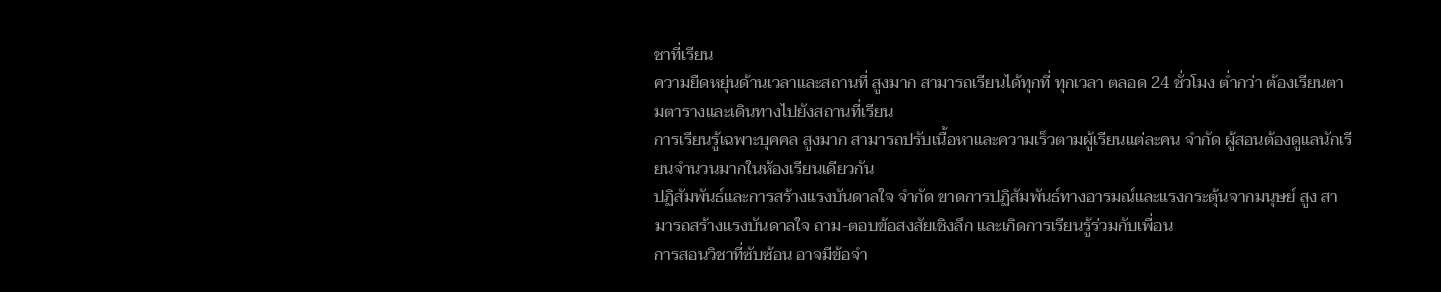ชาที่เรียน
ความยืดหยุ่นด้านเวลาและสถานที่ สูงมาก สามารถเรียนได้ทุกที่ ทุกเวลา ตลอด 24 ชั่วโมง ต่ำกว่า ต้องเรียนตามตารางและเดินทางไปยังสถานที่เรียน
การเรียนรู้เฉพาะบุคคล สูงมาก สามารถปรับเนื้อหาและความเร็วตามผู้เรียนแต่ละคน จำกัด ผู้สอนต้องดูแลนักเรียนจำนวนมากในห้องเรียนเดียวกัน
ปฏิสัมพันธ์และการสร้างแรงบันดาลใจ จำกัด ขาดการปฏิสัมพันธ์ทางอารมณ์และแรงกระตุ้นจากมนุษย์ สูง สามารถสร้างแรงบันดาลใจ ถาม-ตอบข้อสงสัยเชิงลึก และเกิดการเรียนรู้ร่วมกับเพื่อน
การสอนวิชาที่ซับซ้อน อาจมีข้อจำ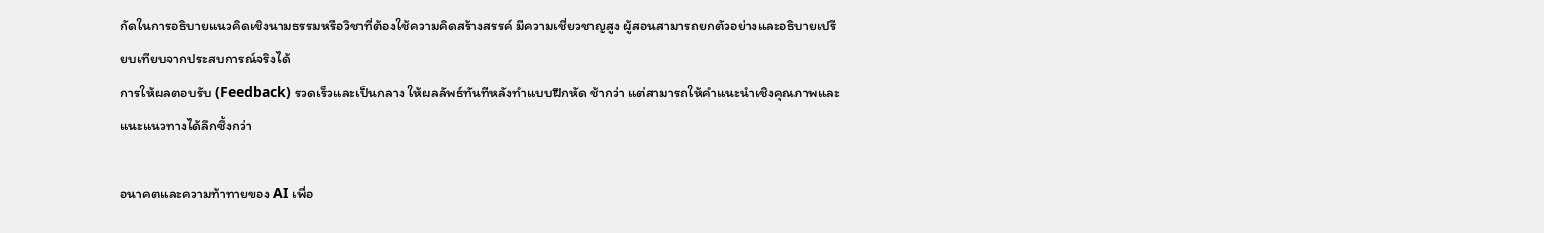กัดในการอธิบายแนวคิดเชิงนามธรรมหรือวิชาที่ต้องใช้ความคิดสร้างสรรค์ มีความเชี่ยวชาญสูง ผู้สอนสามารถยกตัวอย่างและอธิบายเปรียบเทียบจากประสบการณ์จริงได้
การให้ผลตอบรับ (Feedback) รวดเร็วและเป็นกลาง ให้ผลลัพธ์ทันทีหลังทำแบบฝึกหัด ช้ากว่า แต่สามารถให้คำแนะนำเชิงคุณภาพและแนะแนวทางได้ลึกซึ้งกว่า

อนาคตและความท้าทายของ AI เพื่อ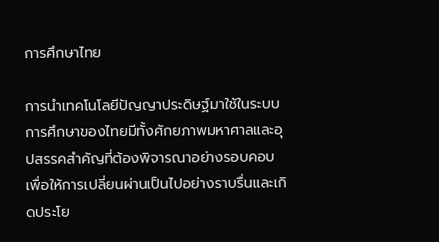การศึกษาไทย

การนำเทคโนโลยีปัญญาประดิษฐ์มาใช้ในระบบการศึกษาของไทยมีทั้งศักยภาพมหาศาลและอุปสรรคสำคัญที่ต้องพิจารณาอย่างรอบคอบ เพื่อให้การเปลี่ยนผ่านเป็นไปอย่างราบรื่นและเกิดประโย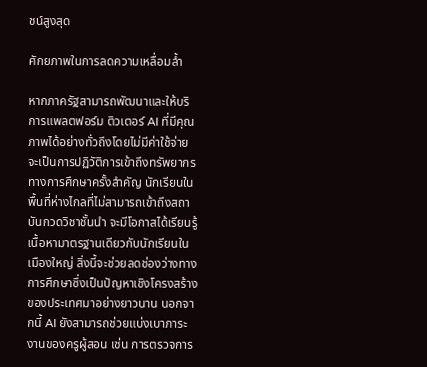ชน์สูงสุด

ศักยภาพในการลดความเหลื่อมล้ำ

หากภาครัฐสามารถพัฒนาและให้บริการแพลตฟอร์ม ติวเตอร์ AI ที่มีคุณภาพได้อย่างทั่วถึงโดยไม่มีค่าใช้จ่าย จะเป็นการปฏิวัติการเข้าถึงทรัพยากรทางการศึกษาครั้งสำคัญ นักเรียนในพื้นที่ห่างไกลที่ไม่สามารถเข้าถึงสถาบันกวดวิชาชั้นนำ จะมีโอกาสได้เรียนรู้เนื้อหามาตรฐานเดียวกับนักเรียนในเมืองใหญ่ สิ่งนี้จะช่วยลดช่องว่างทางการศึกษาซึ่งเป็นปัญหาเชิงโครงสร้างของประเทศมาอย่างยาวนาน นอกจากนี้ AI ยังสามารถช่วยแบ่งเบาภาระงานของครูผู้สอน เช่น การตรวจการ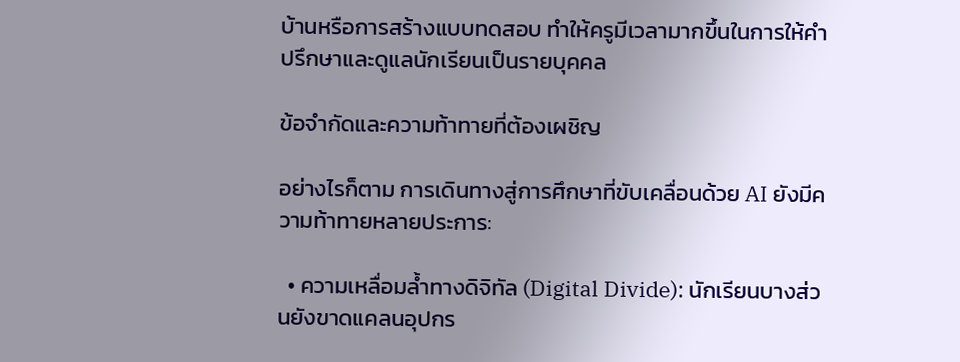บ้านหรือการสร้างแบบทดสอบ ทำให้ครูมีเวลามากขึ้นในการให้คำปรึกษาและดูแลนักเรียนเป็นรายบุคคล

ข้อจำกัดและความท้าทายที่ต้องเผชิญ

อย่างไรก็ตาม การเดินทางสู่การศึกษาที่ขับเคลื่อนด้วย AI ยังมีความท้าทายหลายประการ:

  • ความเหลื่อมล้ำทางดิจิทัล (Digital Divide): นักเรียนบางส่วนยังขาดแคลนอุปกร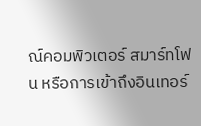ณ์คอมพิวเตอร์ สมาร์ทโฟน หรือการเข้าถึงอินเทอร์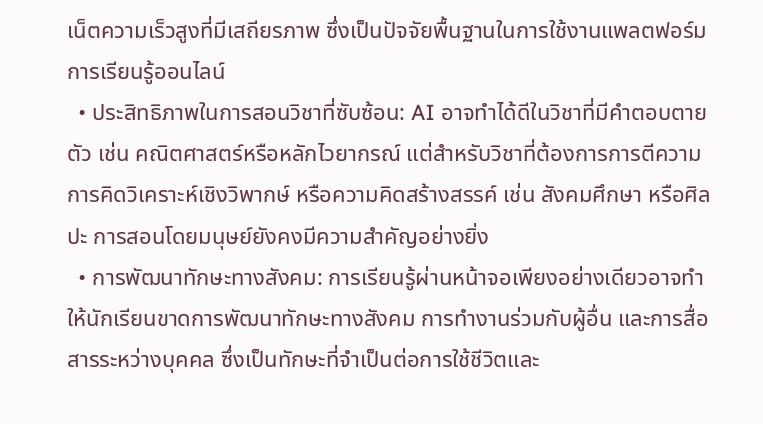เน็ตความเร็วสูงที่มีเสถียรภาพ ซึ่งเป็นปัจจัยพื้นฐานในการใช้งานแพลตฟอร์มการเรียนรู้ออนไลน์
  • ประสิทธิภาพในการสอนวิชาที่ซับซ้อน: AI อาจทำได้ดีในวิชาที่มีคำตอบตายตัว เช่น คณิตศาสตร์หรือหลักไวยากรณ์ แต่สำหรับวิชาที่ต้องการการตีความ การคิดวิเคราะห์เชิงวิพากษ์ หรือความคิดสร้างสรรค์ เช่น สังคมศึกษา หรือศิลปะ การสอนโดยมนุษย์ยังคงมีความสำคัญอย่างยิ่ง
  • การพัฒนาทักษะทางสังคม: การเรียนรู้ผ่านหน้าจอเพียงอย่างเดียวอาจทำให้นักเรียนขาดการพัฒนาทักษะทางสังคม การทำงานร่วมกับผู้อื่น และการสื่อสารระหว่างบุคคล ซึ่งเป็นทักษะที่จำเป็นต่อการใช้ชีวิตและ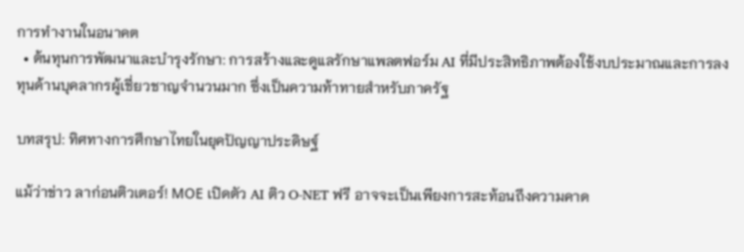การทำงานในอนาคต
  • ต้นทุนการพัฒนาและบำรุงรักษา: การสร้างและดูแลรักษาแพลตฟอร์ม AI ที่มีประสิทธิภาพต้องใช้งบประมาณและการลงทุนด้านบุคลากรผู้เชี่ยวชาญจำนวนมาก ซึ่งเป็นความท้าทายสำหรับภาครัฐ

บทสรุป: ทิศทางการศึกษาไทยในยุคปัญญาประดิษฐ์

แม้ว่าข่าว ลาก่อนติวเตอร์! МОЕ เปิดตัว AI ติว O-NET ฟรี อาจจะเป็นเพียงการสะท้อนถึงความคาด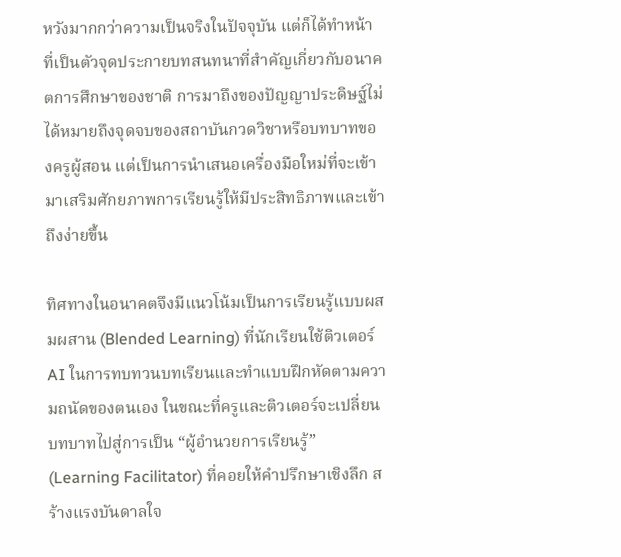หวังมากกว่าความเป็นจริงในปัจจุบัน แต่ก็ได้ทำหน้าที่เป็นตัวจุดประกายบทสนทนาที่สำคัญเกี่ยวกับอนาคตการศึกษาของชาติ การมาถึงของปัญญาประดิษฐ์ไม่ได้หมายถึงจุดจบของสถาบันกวดวิชาหรือบทบาทของครูผู้สอน แต่เป็นการนำเสนอเครื่องมือใหม่ที่จะเข้ามาเสริมศักยภาพการเรียนรู้ให้มีประสิทธิภาพและเข้าถึงง่ายขึ้น

ทิศทางในอนาคตจึงมีแนวโน้มเป็นการเรียนรู้แบบผสมผสาน (Blended Learning) ที่นักเรียนใช้ติวเตอร์ AI ในการทบทวนบทเรียนและทำแบบฝึกหัดตามความถนัดของตนเอง ในขณะที่ครูและติวเตอร์จะเปลี่ยนบทบาทไปสู่การเป็น “ผู้อำนวยการเรียนรู้” (Learning Facilitator) ที่คอยให้คำปรึกษาเชิงลึก สร้างแรงบันดาลใจ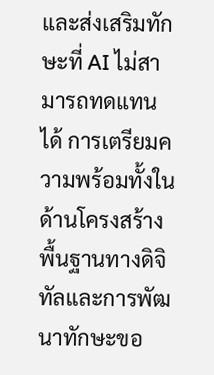และส่งเสริมทักษะที่ AI ไม่สามารถทดแทนได้ การเตรียมความพร้อมทั้งในด้านโครงสร้างพื้นฐานทางดิจิทัลและการพัฒนาทักษะขอ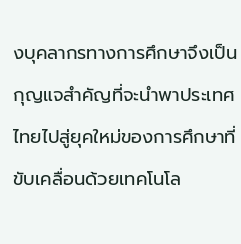งบุคลากรทางการศึกษาจึงเป็นกุญแจสำคัญที่จะนำพาประเทศไทยไปสู่ยุคใหม่ของการศึกษาที่ขับเคลื่อนด้วยเทคโนโล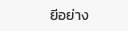ยีอย่าง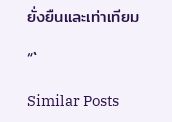ยั่งยืนและเท่าเทียม

“`

Similar Posts